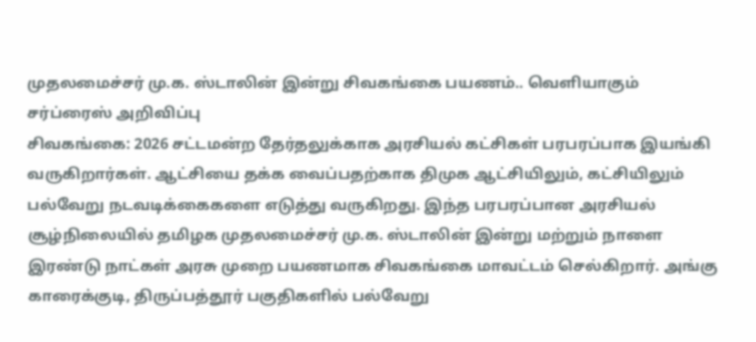முதலமைச்சர் மு.க. ஸ்டாலின் இன்று சிவகங்கை பயணம்.. வெளியாகும் சர்ப்ரைஸ் அறிவிப்பு
சிவகங்கை: 2026 சட்டமன்ற தேர்தலுக்காக அரசியல் கட்சிகள் பரபரப்பாக இயங்கி வருகிறார்கள். ஆட்சியை தக்க வைப்பதற்காக திமுக ஆட்சியிலும், கட்சியிலும் பல்வேறு நடவடிக்கைகளை எடுத்து வருகிறது. இந்த பரபரப்பான அரசியல் சூழ்நிலையில் தமிழக முதலமைச்சர் மு.க. ஸ்டாலின் இன்று மற்றும் நாளை இரண்டு நாட்கள் அரசு முறை பயணமாக சிவகங்கை மாவட்டம் செல்கிறார். அங்கு காரைக்குடி, திருப்பத்தூர் பகுதிகளில் பல்வேறு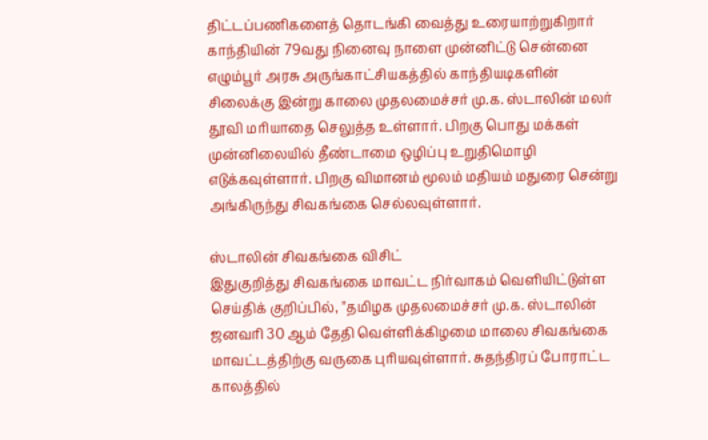திட்டப்பணிகளைத் தொடங்கி வைத்து உரையாற்றுகிறார்
காந்தியின் 79வது நினைவு நாளை முன்னிட்டு சென்னை எழும்பூர் அரசு அருங்காட்சியகத்தில் காந்தியடிகளின் சிலைக்கு இன்று காலை முதலமைச்சர் மு.க. ஸ்டாலின் மலர் தூவி மரியாதை செலுத்த உள்ளார். பிறகு பொது மக்கள் முன்னிலையில் தீண்டாமை ஒழிப்பு உறுதிமொழி எடுக்கவுள்ளார். பிறகு விமானம் மூலம் மதியம் மதுரை சென்று அங்கிருந்து சிவகங்கை செல்லவுள்ளார்.

ஸ்டாலின் சிவகங்கை விசிட்
இதுகுறித்து சிவகங்கை மாவட்ட நிர்வாகம் வெளியிட்டுள்ள செய்திக் குறிப்பில், "தமிழக முதலமைச்சர் மு.க. ஸ்டாலின் ஜனவரி 30 ஆம் தேதி வெள்ளிக்கிழமை மாலை சிவகங்கை மாவட்டத்திற்கு வருகை புரியவுள்ளார். சுதந்திரப் போராட்ட காலத்தில்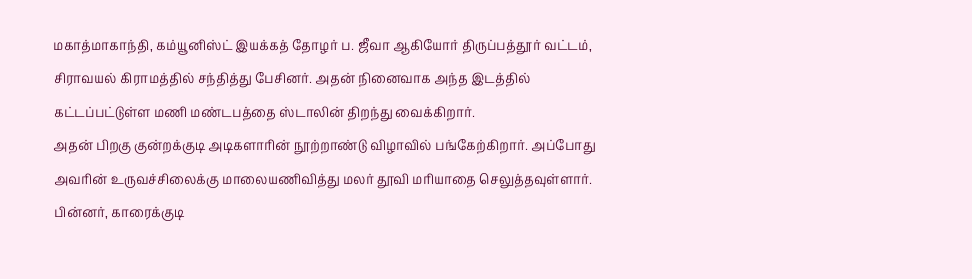மகாத்மாகாந்தி, கம்யூனிஸ்ட் இயக்கத் தோழர் ப. ஜீவா ஆகியோர் திருப்பத்தூர் வட்டம், சிராவயல் கிராமத்தில் சந்தித்து பேசினர். அதன் நினைவாக அந்த இடத்தில் கட்டப்பட்டுள்ள மணி மண்டபத்தை ஸ்டாலின் திறந்து வைக்கிறார்.
அதன் பிறகு குன்றக்குடி அடிகளாரின் நூற்றாண்டு விழாவில் பங்கேற்கிறார். அப்போது அவரின் உருவச்சிலைக்கு மாலையணிவித்து மலர் தூவி மரியாதை செலுத்தவுள்ளார். பின்னர், காரைக்குடி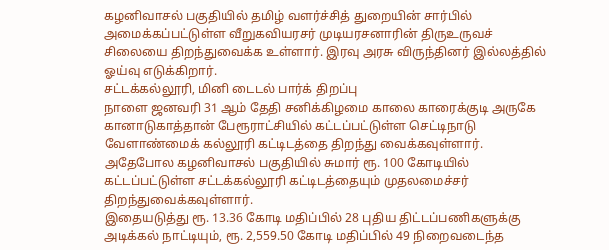கழனிவாசல் பகுதியில் தமிழ் வளர்ச்சித் துறையின் சார்பில் அமைக்கப்பட்டுள்ள வீறுகவியரசர் முடியரசனாரின் திருஉருவச் சிலையை திறந்துவைக்க உள்ளார். இரவு அரசு விருந்தினர் இல்லத்தில் ஓய்வு எடுக்கிறார்.
சட்டக்கல்லூரி, மினி டைடல் பார்க் திறப்பு
நாளை ஜனவரி 31 ஆம் தேதி சனிக்கிழமை காலை காரைக்குடி அருகே கானாடுகாத்தான் பேரூராட்சியில் கட்டப்பட்டுள்ள செட்டிநாடு வேளாண்மைக் கல்லூரி கட்டிடத்தை திறந்து வைக்கவுள்ளார். அதேபோல கழனிவாசல் பகுதியில் சுமார் ரூ. 100 கோடியில் கட்டப்பட்டுள்ள சட்டக்கல்லூரி கட்டிடத்தையும் முதலமைச்சர் திறந்துவைக்கவுள்ளார்.
இதையடுத்து ரூ. 13.36 கோடி மதிப்பில் 28 புதிய திட்டப்பணிகளுக்கு அடிக்கல் நாட்டியும், ரூ. 2,559.50 கோடி மதிப்பில் 49 நிறைவடைந்த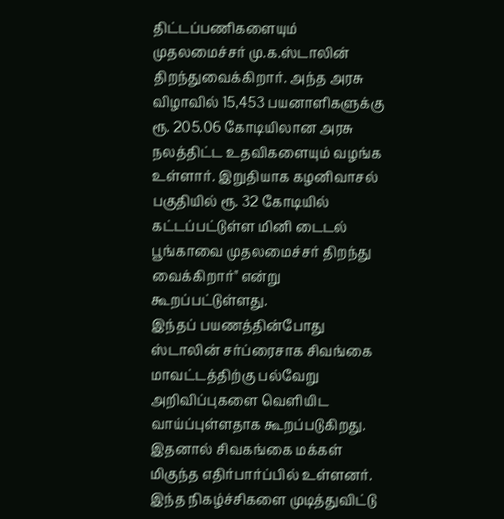திட்டப்பணிகளையும் முதலமைச்சர் மு.க.ஸ்டாலின் திறந்துவைக்கிறார். அந்த அரசு விழாவில் 15,453 பயனாளிகளுக்கு ரூ. 205.06 கோடியிலான அரசு நலத்திட்ட உதவிகளையும் வழங்க உள்ளார். இறுதியாக கழனிவாசல் பகுதியில் ரூ. 32 கோடியில் கட்டப்பட்டுள்ள மினி டைடல் பூங்காவை முதலமைச்சர் திறந்து வைக்கிறார்" என்று கூறப்பட்டுள்ளது.
இந்தப் பயணத்தின்போது ஸ்டாலின் சர்ப்ரைசாக சிவங்கை மாவட்டத்திற்கு பல்வேறு அறிவிப்புகளை வெளியிட வாய்ப்புள்ளதாக கூறப்படுகிறது. இதனால் சிவகங்கை மக்கள் மிகுந்த எதிர்பார்ப்பில் உள்ளனர். இந்த நிகழ்ச்சிகளை முடித்துவிட்டு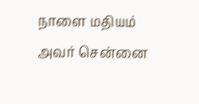நாளை மதியம் அவர் சென்னை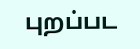புறப்பட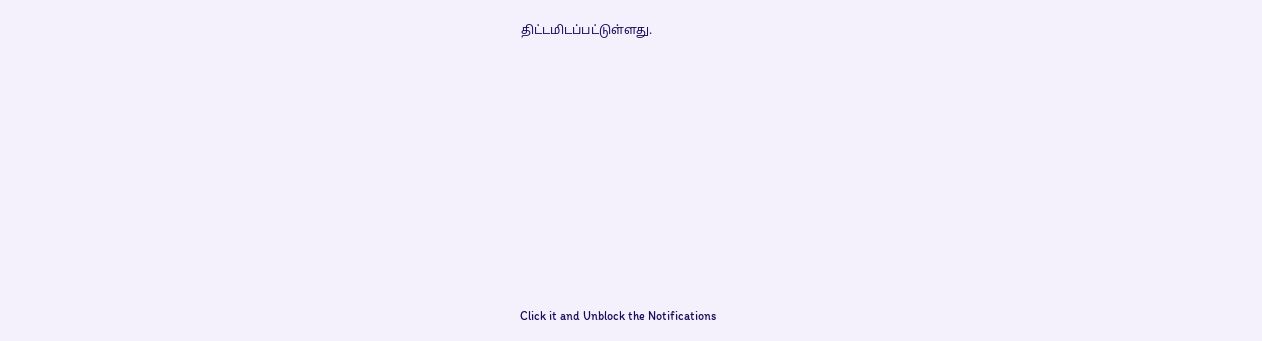திட்டமிடப்பட்டுள்ளது.












Click it and Unblock the Notifications